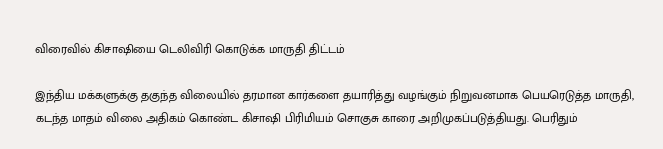விரைவில் கிசாஷியை டெலிவிரி கொடுக்க மாருதி திட்டம்

இந்திய மக்களுக்கு தகுந்த விலையில் தரமான கார்களை தயாரித்து வழங்கும் நிறுவனமாக பெயரெடுத்த மாருதி, கடந்த மாதம் விலை அதிகம் கொண்ட கிசாஷி பிரிமியம் சொகுசு காரை அறிமுகப்படுத்தியது. பெரிதும்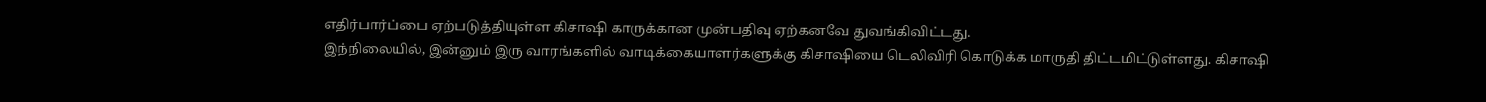எதிர்பார்ப்பை ஏற்படுத்தியுள்ள கிசாஷி காருக்கான முன்பதிவு ஏற்கனவே துவங்கிவிட்டது.
இந்நிலையில், இன்னும் இரு வாரங்களில் வாடிக்கையாளர்களுக்கு கிசாஷியை டெலிவிரி கொடுக்க மாருதி திட்டமிட்டுள்ளது. கிசாஷி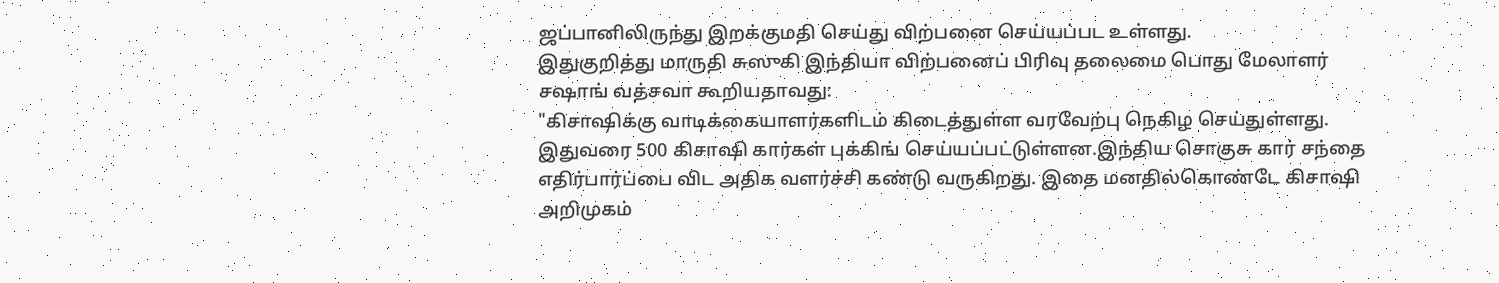ஜப்பானிலிருந்து இறக்குமதி செய்து விற்பனை செய்யப்பட உள்ளது.
இதுகுறித்து மாருதி சுஸுகி இந்தியா விற்பனைப் பிரிவு தலைமை பொது மேலாளர் சஷாங் வத்சவா கூறியதாவது:
"கிசாஷிக்கு வாடிக்கையாளர்களிடம் கிடைத்துள்ள வரவேற்பு நெகிழ செய்துள்ளது. இதுவரை 500 கிசாஷி கார்கள் புக்கிங் செய்யப்பட்டுள்ளன.இந்திய சொகுசு கார் சந்தை எதிர்பார்ப்பை விட அதிக வளர்ச்சி கண்டு வருகிறது. இதை மனதில்கொண்டே கிசாஷி அறிமுகம்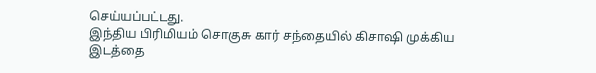செய்யப்பட்டது.
இந்திய பிரிமியம் சொகுசு கார் சந்தையில் கிசாஷி முக்கிய இடத்தை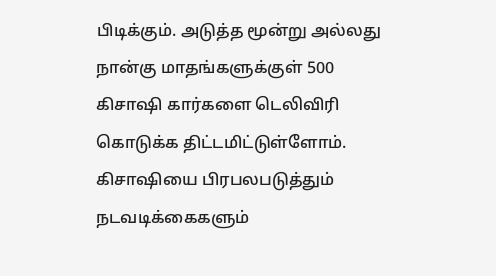பிடிக்கும். அடுத்த மூன்று அல்லது நான்கு மாதங்களுக்குள் 500 கிசாஷி கார்களை டெலிவிரி கொடுக்க திட்டமிட்டுள்ளோம். கிசாஷியை பிரபலபடுத்தும் நடவடிக்கைகளும்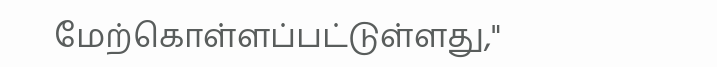மேற்கொள்ளப்பட்டுள்ளது,"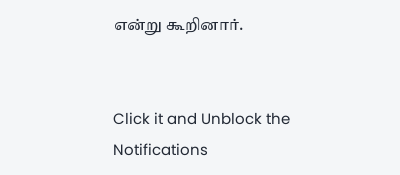என்று கூறினார்.


Click it and Unblock the Notifications